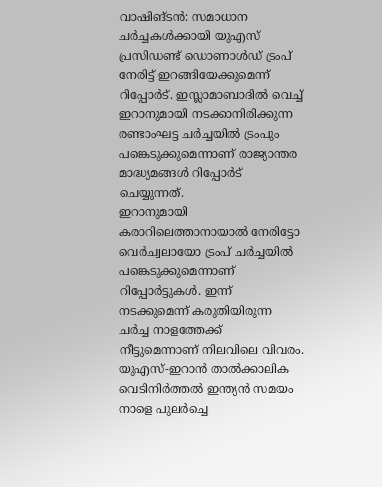വാഷിങ്ടൻ: സമാധാന ചർച്ചകൾക്കായി യുഎസ് പ്രസിഡണ്ട് ഡൊണാൾഡ് ട്രംപ് നേരിട്ട് ഇറങ്ങിയേക്കുമെന്ന് റിപ്പോർട്. ഇസ്ലാമാബാദിൽ വെച്ച് ഇറാനുമായി നടക്കാനിരിക്കുന്ന രണ്ടാംഘട്ട ചർച്ചയിൽ ട്രംപും പങ്കെടുക്കുമെന്നാണ് രാജ്യാന്തര മാദ്ധ്യമങ്ങൾ റിപ്പോർട് ചെയ്യുന്നത്.
ഇറാനുമായി കരാറിലെത്താനായാൽ നേരിട്ടോ വെർച്വലായോ ട്രംപ് ചർച്ചയിൽ പങ്കെടുക്കുമെന്നാണ് റിപ്പോർട്ടുകൾ. ഇന്ന് നടക്കുമെന്ന് കരുതിയിരുന്ന ചർച്ച നാളത്തേക്ക് നീട്ടുമെന്നാണ് നിലവിലെ വിവരം. യുഎസ്-ഇറാൻ താൽക്കാലിക വെടിനിർത്തൽ ഇന്ത്യൻ സമയം നാളെ പുലർച്ചെ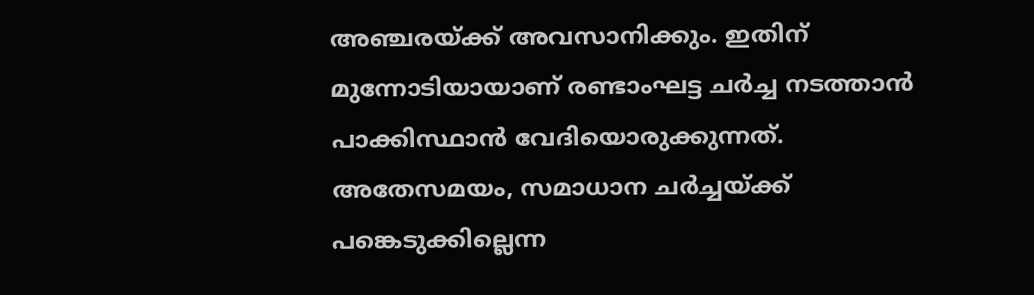അഞ്ചരയ്ക്ക് അവസാനിക്കും. ഇതിന് മുന്നോടിയായാണ് രണ്ടാംഘട്ട ചർച്ച നടത്താൻ പാക്കിസ്ഥാൻ വേദിയൊരുക്കുന്നത്.
അതേസമയം, സമാധാന ചർച്ചയ്ക്ക് പങ്കെടുക്കില്ലെന്ന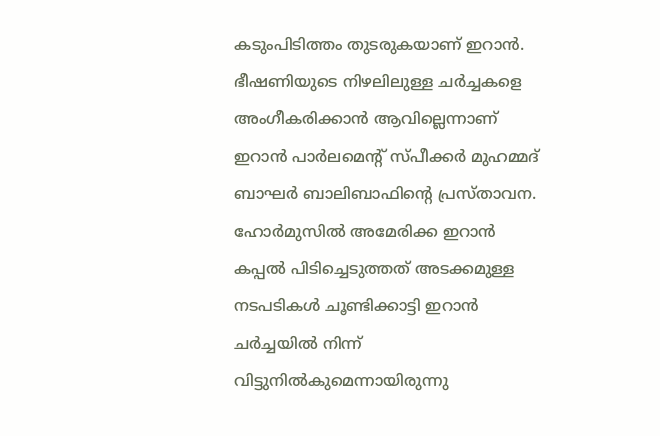കടുംപിടിത്തം തുടരുകയാണ് ഇറാൻ. ഭീഷണിയുടെ നിഴലിലുള്ള ചർച്ചകളെ അംഗീകരിക്കാൻ ആവില്ലെന്നാണ് ഇറാൻ പാർലമെന്റ് സ്പീക്കർ മുഹമ്മദ് ബാഘർ ബാലിബാഫിന്റെ പ്രസ്താവന. ഹോർമുസിൽ അമേരിക്ക ഇറാൻ കപ്പൽ പിടിച്ചെടുത്തത് അടക്കമുള്ള നടപടികൾ ചൂണ്ടിക്കാട്ടി ഇറാൻ ചർച്ചയിൽ നിന്ന് വിട്ടുനിൽകുമെന്നായിരുന്നു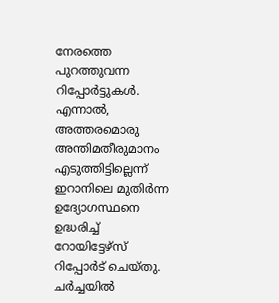നേരത്തെ പുറത്തുവന്ന റിപ്പോർട്ടുകൾ.
എന്നാൽ, അത്തരമൊരു അന്തിമതീരുമാനം എടുത്തിട്ടില്ലെന്ന് ഇറാനിലെ മുതിർന്ന ഉദ്യോഗസ്ഥനെ ഉദ്ധരിച്ച് റോയിട്ടേഴ്സ് റിപ്പോർട് ചെയ്തു. ചർച്ചയിൽ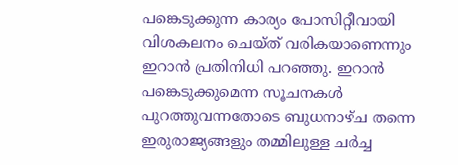പങ്കെടുക്കുന്ന കാര്യം പോസിറ്റീവായി വിശകലനം ചെയ്ത് വരികയാണെന്നും ഇറാൻ പ്രതിനിധി പറഞ്ഞു. ഇറാൻ പങ്കെടുക്കുമെന്ന സൂചനകൾ പുറത്തുവന്നതോടെ ബുധനാഴ്ച തന്നെ ഇരുരാജ്യങ്ങളും തമ്മിലുള്ള ചർച്ച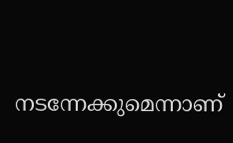നടന്നേക്കുമെന്നാണ്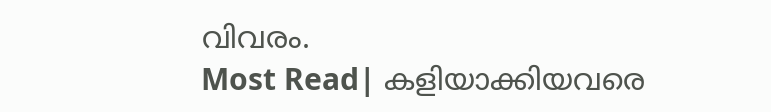വിവരം.
Most Read| കളിയാക്കിയവരെ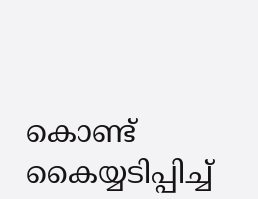കൊണ്ട് കൈയ്യടിപ്പിച്ച്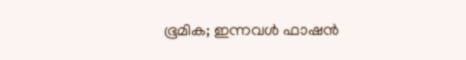ഭൂമിക; ഇന്നവൾ ഫാഷൻ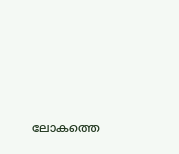ലോകത്തെ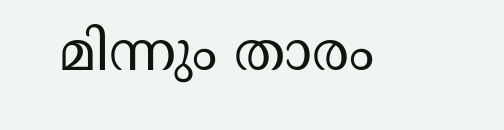മിന്നും താരം